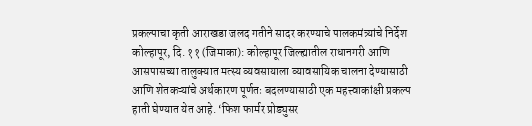प्रकल्पाचा कृती आराखडा जलद गतीने सादर करण्याचे पालकमंत्र्यांचे निर्देश
कोल्हापूर, दि. ११ (जिमाका): कोल्हापूर जिल्ह्यातील राधानगरी आणि आसपासच्या तालुक्यात मत्स्य व्यवसायाला व्यावसायिक चालना देण्यासाठी आणि शेतकऱ्यांचे अर्थकारण पूर्णतः बदलण्यासाठी एक महत्त्वाकांक्षी प्रकल्प हाती घेण्यात येत आहे. ‘फिश फार्मर प्रोड्युसर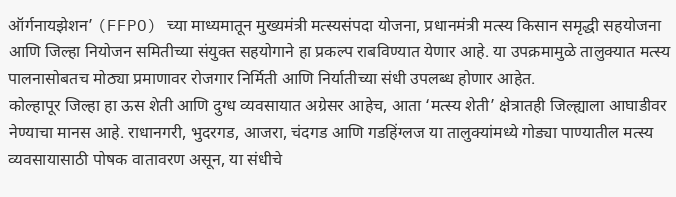ऑर्गनायझेशन’ (FFPO) च्या माध्यमातून मुख्यमंत्री मत्स्यसंपदा योजना, प्रधानमंत्री मत्स्य किसान समृद्धी सहयोजना आणि जिल्हा नियोजन समितीच्या संयुक्त सहयोगाने हा प्रकल्प राबविण्यात येणार आहे. या उपक्रमामुळे तालुक्यात मत्स्य पालनासोबतच मोठ्या प्रमाणावर रोजगार निर्मिती आणि निर्यातीच्या संधी उपलब्ध होणार आहेत.
कोल्हापूर जिल्हा हा ऊस शेती आणि दुग्ध व्यवसायात अग्रेसर आहेच, आता ‘मत्स्य शेती’ क्षेत्रातही जिल्ह्याला आघाडीवर नेण्याचा मानस आहे. राधानगरी, भुदरगड, आजरा, चंदगड आणि गडहिंग्लज या तालुक्यांमध्ये गोड्या पाण्यातील मत्स्य व्यवसायासाठी पोषक वातावरण असून, या संधीचे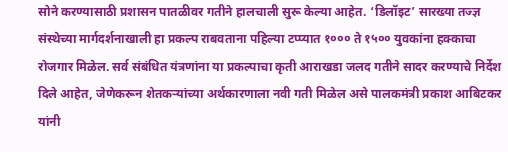सोने करण्यासाठी प्रशासन पातळीवर गतीने हालचाली सुरू केल्या आहेत. ‘डिलॉइट’ सारख्या तज्ज्ञ संस्थेच्या मार्गदर्शनाखाली हा प्रकल्प राबवताना पहिल्या टप्प्यात १००० ते १५०० युवकांना हक्काचा रोजगार मिळेल. सर्व संबंधित यंत्रणांना या प्रकल्पाचा कृती आराखडा जलद गतीने सादर करण्याचे निर्देश दिले आहेत, जेणेकरून शेतकऱ्यांच्या अर्थकारणाला नवी गती मिळेल असे पालकमंत्री प्रकाश आबिटकर यांनी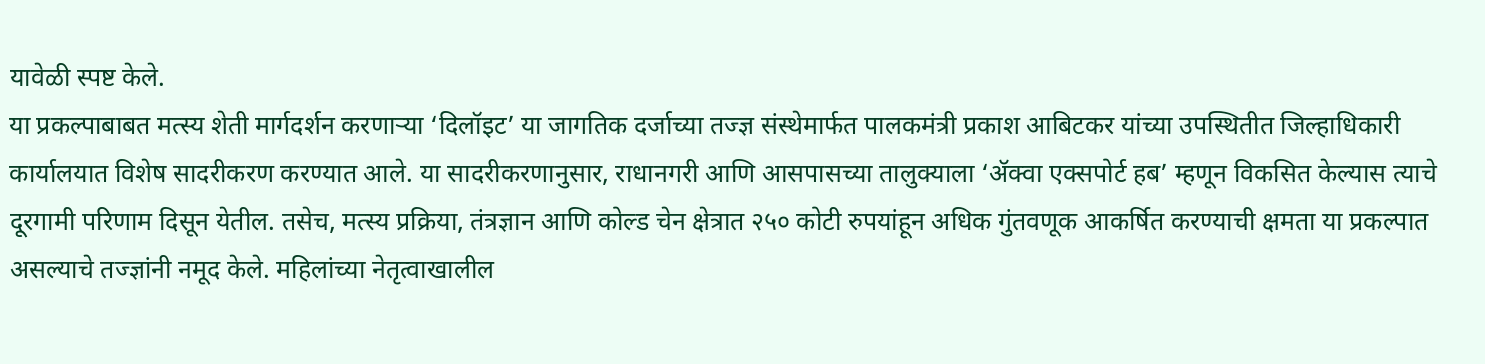यावेळी स्पष्ट केले.
या प्रकल्पाबाबत मत्स्य शेती मार्गदर्शन करणाऱ्या ‘दिलॉइट’ या जागतिक दर्जाच्या तज्ज्ञ संस्थेमार्फत पालकमंत्री प्रकाश आबिटकर यांच्या उपस्थितीत जिल्हाधिकारी कार्यालयात विशेष सादरीकरण करण्यात आले. या सादरीकरणानुसार, राधानगरी आणि आसपासच्या तालुक्याला ‘ॲक्वा एक्सपोर्ट हब’ म्हणून विकसित केल्यास त्याचे दूरगामी परिणाम दिसून येतील. तसेच, मत्स्य प्रक्रिया, तंत्रज्ञान आणि कोल्ड चेन क्षेत्रात २५० कोटी रुपयांहून अधिक गुंतवणूक आकर्षित करण्याची क्षमता या प्रकल्पात असल्याचे तज्ज्ञांनी नमूद केले. महिलांच्या नेतृत्वाखालील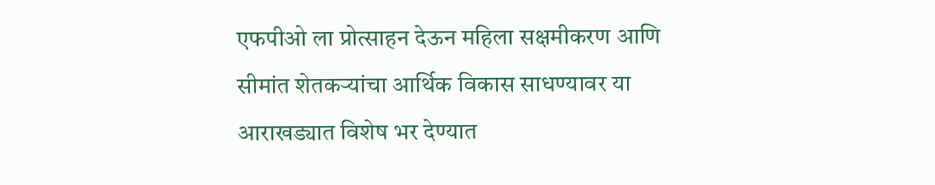एफपीओ ला प्रोत्साहन देऊन महिला सक्षमीकरण आणि सीमांत शेतकऱ्यांचा आर्थिक विकास साधण्यावर या आराखड्यात विशेष भर देण्यात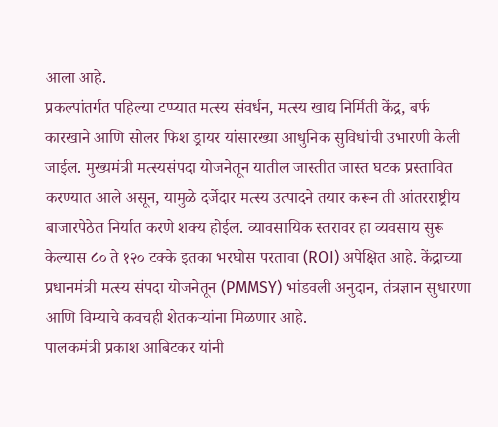आला आहे.
प्रकल्पांतर्गत पहिल्या टप्प्यात मत्स्य संवर्धन, मत्स्य खाद्य निर्मिती केंद्र, बर्फ कारखाने आणि सोलर फिश ड्रायर यांसारख्या आधुनिक सुविधांची उभारणी केली जाईल. मुख्यमंत्री मत्स्यसंपदा योजनेतून यातील जास्तीत जास्त घटक प्रस्तावित करण्यात आले असून, यामुळे दर्जेदार मत्स्य उत्पादने तयार करून ती आंतरराष्ट्रीय बाजारपेठेत निर्यात करणे शक्य होईल. व्यावसायिक स्तरावर हा व्यवसाय सुरू केल्यास ८० ते १२० टक्के इतका भरघोस परतावा (ROI) अपेक्षित आहे. केंद्राच्या प्रधानमंत्री मत्स्य संपदा योजनेतून (PMMSY) भांडवली अनुदान, तंत्रज्ञान सुधारणा आणि विम्याचे कवचही शेतकऱ्यांना मिळणार आहे.
पालकमंत्री प्रकाश आबिटकर यांनी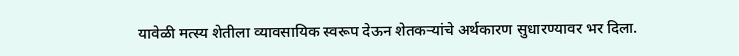यावेळी मत्स्य शेतीला व्यावसायिक स्वरूप देऊन शेतकऱ्यांचे अर्थकारण सुधारण्यावर भर दिला.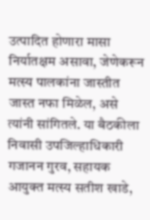उत्पादित होणारा मासा निर्यातक्षम असावा, जेणेकरून मत्स्य पालकांना जास्तीत जास्त नफा मिळेल, असे त्यांनी सांगितले. या बैठकीला निवासी उपजिल्हाधिकारी गजानन गुरव, सहायक आयुक्त मत्स्य सतीश खाडे,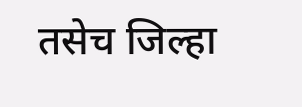तसेच जिल्हा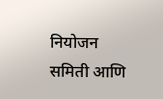नियोजन समिती आणि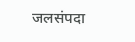जलसंपदा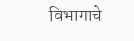विभागाचे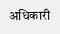अधिकारी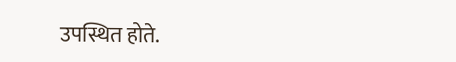उपस्थित होते.